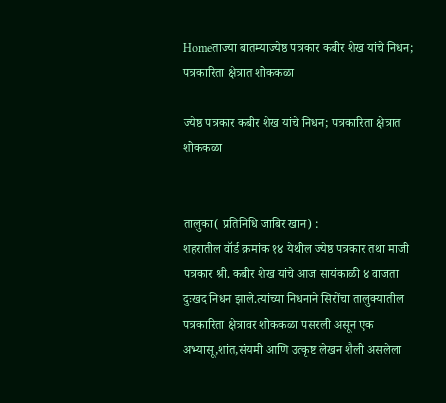Homeताज्या बातम्याज्येष्ठ पत्रकार कबीर शेख यांचे निधन; पत्रकारिता क्षेत्रात शोककळा

ज्येष्ठ पत्रकार कबीर शेख यांचे निधन; पत्रकारिता क्षेत्रात शोककळा


तालुका( प्रतिनिधि जाबिर खान) :
शहरातील वॉर्ड क्रमांक १४ येथील ज्येष्ठ पत्रकार तथा माजी पत्रकार श्री. कबीर शेख यांचे आज सायंकाळी ४ वाजता दुःखद निधन झाले.त्यांच्या निधनाने सिरोंचा तालुक्यातील पत्रकारिता क्षेत्रावर शोककळा पसरली असून एक अभ्यासू,शांत,संयमी आणि उत्कृष्ट लेखन शैली असलेला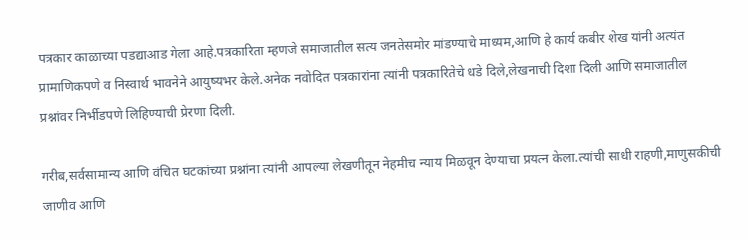पत्रकार काळाच्या पडद्याआड गेला आहे.पत्रकारिता म्हणजे समाजातील सत्य जनतेसमोर मांडण्याचे माध्यम,आणि हे कार्य कबीर शेख यांनी अत्यंत प्रामाणिकपणे व निस्वार्थ भावनेने आयुष्यभर केले.अनेक नवोदित पत्रकारांना त्यांनी पत्रकारितेचे धडे दिले,लेखनाची दिशा दिली आणि समाजातील प्रश्नांवर निर्भीडपणे लिहिण्याची प्रेरणा दिली.

गरीब,सर्वसामान्य आणि वंचित घटकांच्या प्रश्नांना त्यांनी आपल्या लेखणीतून नेहमीच न्याय मिळवून देण्याचा प्रयत्न केला.त्यांची साधी राहणी,माणुसकीची जाणीव आणि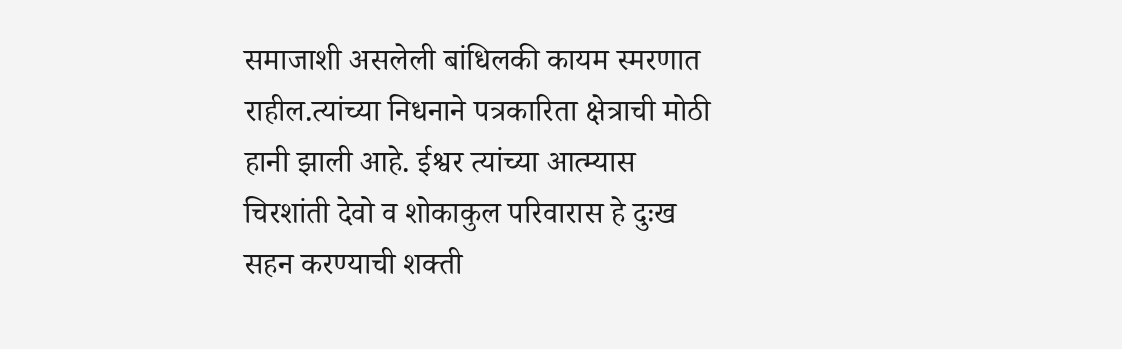समाजाशी असलेली बांधिलकी कायम स्मरणात राहील.त्यांच्या निधनाने पत्रकारिता क्षेत्राची मोठी हानी झाली आहे. ईश्वर त्यांच्या आत्म्यास चिरशांती देवो व शोकाकुल परिवारास हे दुःख सहन करण्याची शक्ती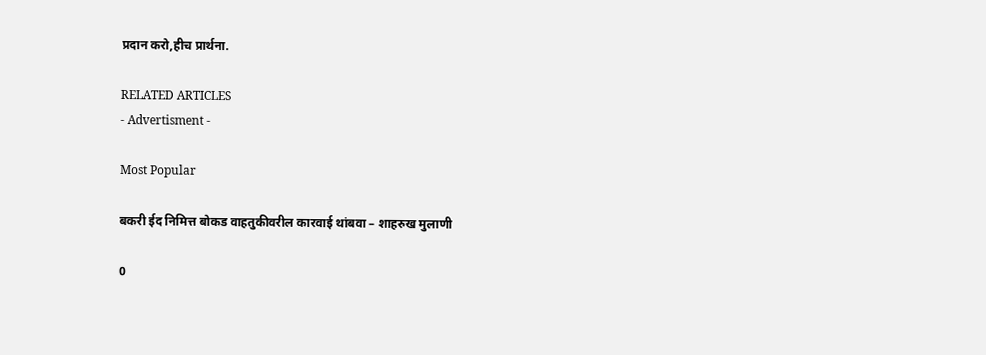प्रदान करो,हीच प्रार्थना.

RELATED ARTICLES
- Advertisment -

Most Popular

बकरी ईद निमित्त बोकड वाहतुकीवरील कारवाई थांबवा – शाहरुख मुलाणी

0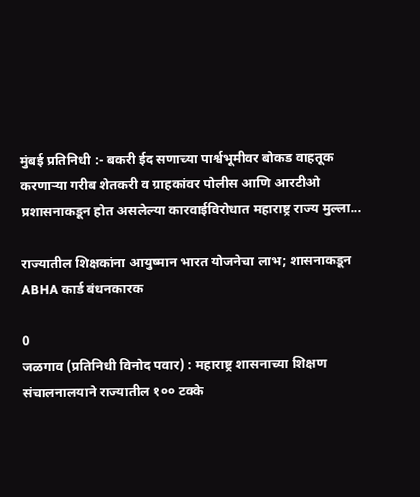मुंबई प्रतिनिधी :- बकरी ईद सणाच्या पार्श्वभूमीवर बोकड वाहतूक करणाऱ्या गरीब शेतकरी व ग्राहकांवर पोलीस आणि आरटीओ प्रशासनाकडून होत असलेल्या कारवाईविरोधात महाराष्ट्र राज्य मुल्ला...

राज्यातील शिक्षकांना आयुष्मान भारत योजनेचा लाभ; शासनाकडून ABHA कार्ड बंधनकारक

0
जळगाव (प्रतिनिधी विनोद पवार) : महाराष्ट्र शासनाच्या शिक्षण संचालनालयाने राज्यातील १०० टक्के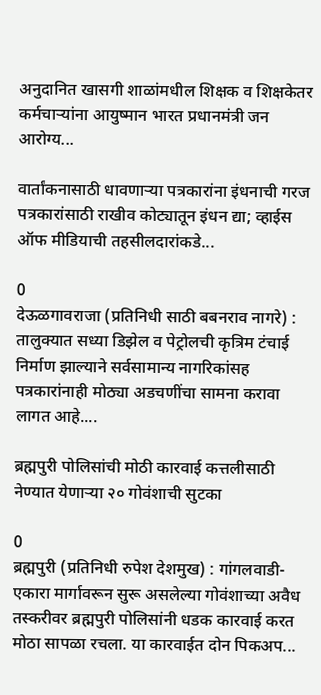अनुदानित खासगी शाळांमधील शिक्षक व शिक्षकेतर कर्मचाऱ्यांना आयुष्मान भारत प्रधानमंत्री जन आरोग्य...

वार्तांकनासाठी धावणाऱ्या पत्रकारांना इंधनाची गरज पत्रकारांसाठी राखीव कोट्यातून इंधन द्या; व्हाईस ऑफ मीडियाची तहसीलदारांकडे...

0
देऊळगावराजा (प्रतिनिधी साठी बबनराव नागरे) : तालुक्यात सध्या डिझेल व पेट्रोलची कृत्रिम टंचाई निर्माण झाल्याने सर्वसामान्य नागरिकांसह पत्रकारांनाही मोठ्या अडचणींचा सामना करावा लागत आहे....

ब्रह्मपुरी पोलिसांची मोठी कारवाई कत्तलीसाठी नेण्यात येणाऱ्या २० गोवंशाची सुटका

0
ब्रह्मपुरी (प्रतिनिधी रुपेश देशमुख) : गांगलवाडी-एकारा मार्गावरून सुरू असलेल्या गोवंशाच्या अवैध तस्करीवर ब्रह्मपुरी पोलिसांनी धडक कारवाई करत मोठा सापळा रचला. या कारवाईत दोन पिकअप...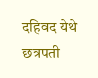दहिवद येथे छत्रपती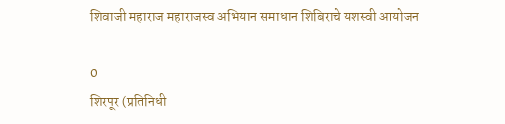शिवाजी महाराज महाराजस्व अभियान समाधान शिबिराचे यशस्वी आयोजन

0
शिरपूर (प्रतिनिधी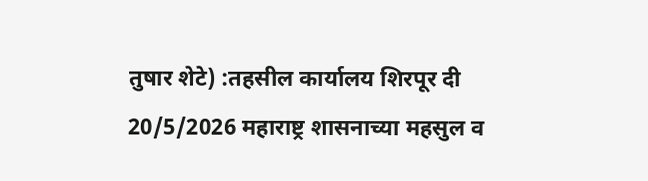तुषार शेटे) :तहसील कार्यालय शिरपूर दी 20/5/2026 महाराष्ट्र शासनाच्या महसुल व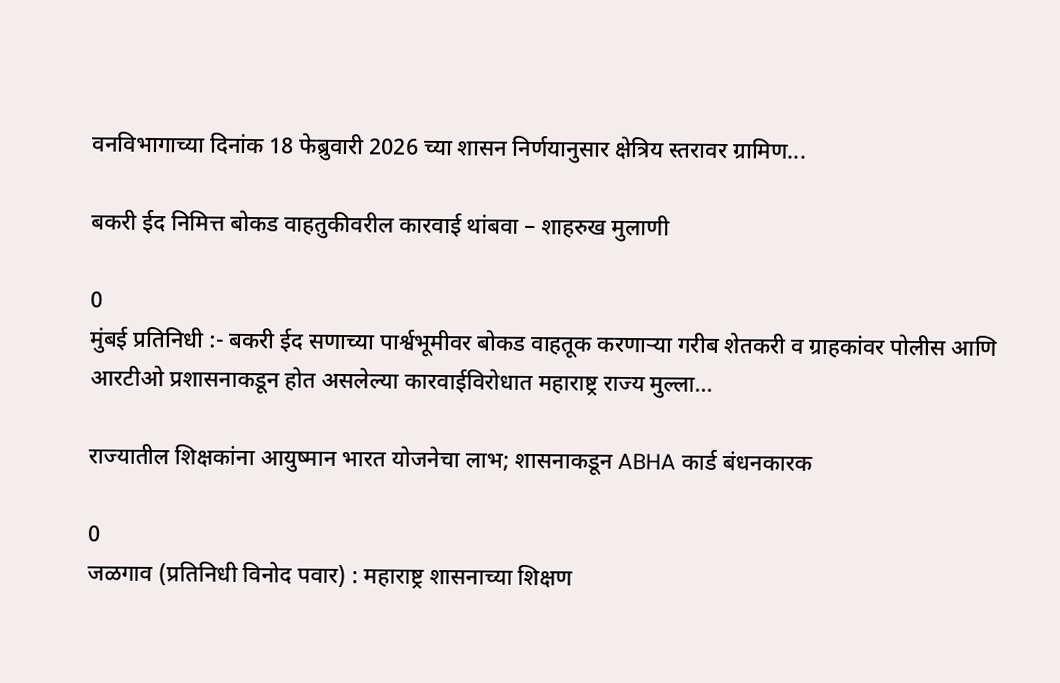वनविभागाच्या दिनांक 18 फेब्रुवारी 2026 च्या शासन निर्णयानुसार क्षेत्रिय स्तरावर ग्रामिण...

बकरी ईद निमित्त बोकड वाहतुकीवरील कारवाई थांबवा – शाहरुख मुलाणी

0
मुंबई प्रतिनिधी :- बकरी ईद सणाच्या पार्श्वभूमीवर बोकड वाहतूक करणाऱ्या गरीब शेतकरी व ग्राहकांवर पोलीस आणि आरटीओ प्रशासनाकडून होत असलेल्या कारवाईविरोधात महाराष्ट्र राज्य मुल्ला...

राज्यातील शिक्षकांना आयुष्मान भारत योजनेचा लाभ; शासनाकडून ABHA कार्ड बंधनकारक

0
जळगाव (प्रतिनिधी विनोद पवार) : महाराष्ट्र शासनाच्या शिक्षण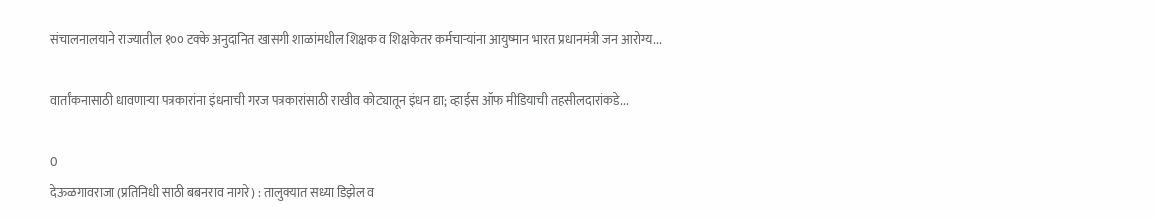संचालनालयाने राज्यातील १०० टक्के अनुदानित खासगी शाळांमधील शिक्षक व शिक्षकेतर कर्मचाऱ्यांना आयुष्मान भारत प्रधानमंत्री जन आरोग्य...

वार्तांकनासाठी धावणाऱ्या पत्रकारांना इंधनाची गरज पत्रकारांसाठी राखीव कोट्यातून इंधन द्या; व्हाईस ऑफ मीडियाची तहसीलदारांकडे...

0
देऊळगावराजा (प्रतिनिधी साठी बबनराव नागरे) : तालुक्यात सध्या डिझेल व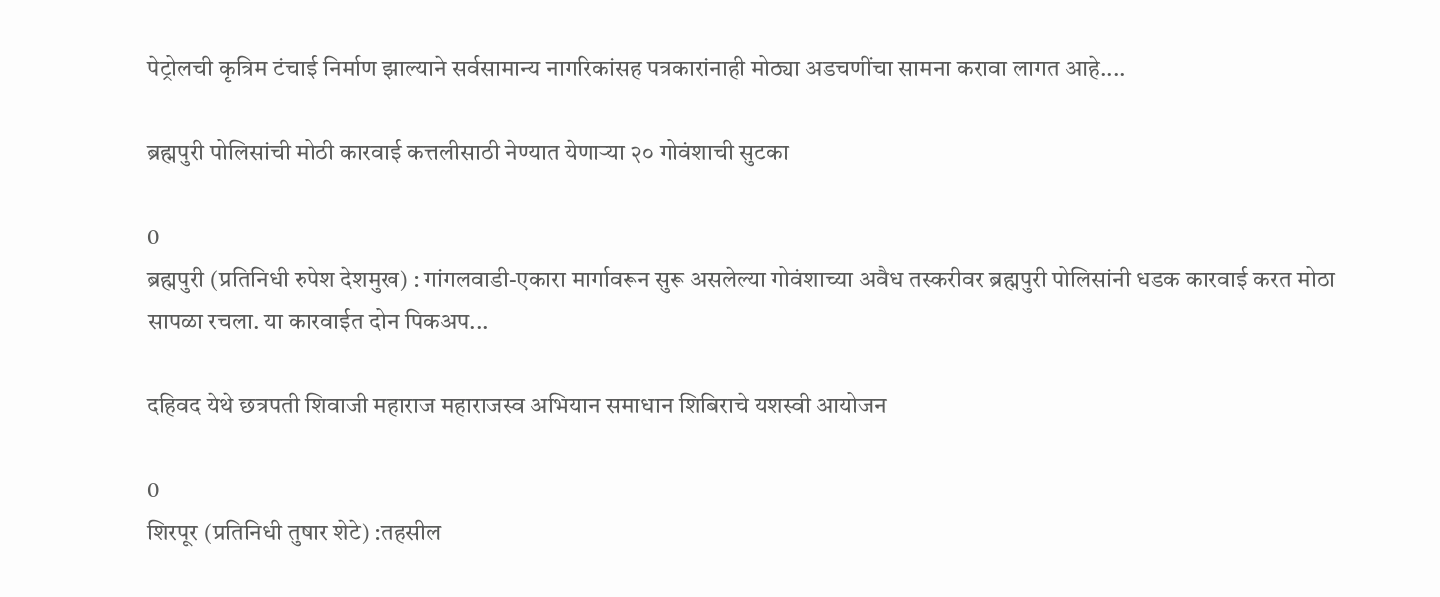पेट्रोलची कृत्रिम टंचाई निर्माण झाल्याने सर्वसामान्य नागरिकांसह पत्रकारांनाही मोठ्या अडचणींचा सामना करावा लागत आहे....

ब्रह्मपुरी पोलिसांची मोठी कारवाई कत्तलीसाठी नेण्यात येणाऱ्या २० गोवंशाची सुटका

0
ब्रह्मपुरी (प्रतिनिधी रुपेश देशमुख) : गांगलवाडी-एकारा मार्गावरून सुरू असलेल्या गोवंशाच्या अवैध तस्करीवर ब्रह्मपुरी पोलिसांनी धडक कारवाई करत मोठा सापळा रचला. या कारवाईत दोन पिकअप...

दहिवद येथे छत्रपती शिवाजी महाराज महाराजस्व अभियान समाधान शिबिराचे यशस्वी आयोजन

0
शिरपूर (प्रतिनिधी तुषार शेटे) :तहसील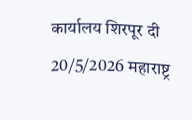कार्यालय शिरपूर दी 20/5/2026 महाराष्ट्र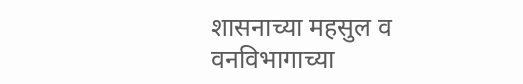शासनाच्या महसुल व वनविभागाच्या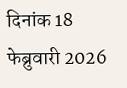दिनांक 18 फेब्रुवारी 2026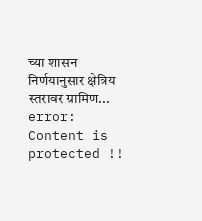च्या शासन निर्णयानुसार क्षेत्रिय स्तरावर ग्रामिण...
error: Content is protected !!